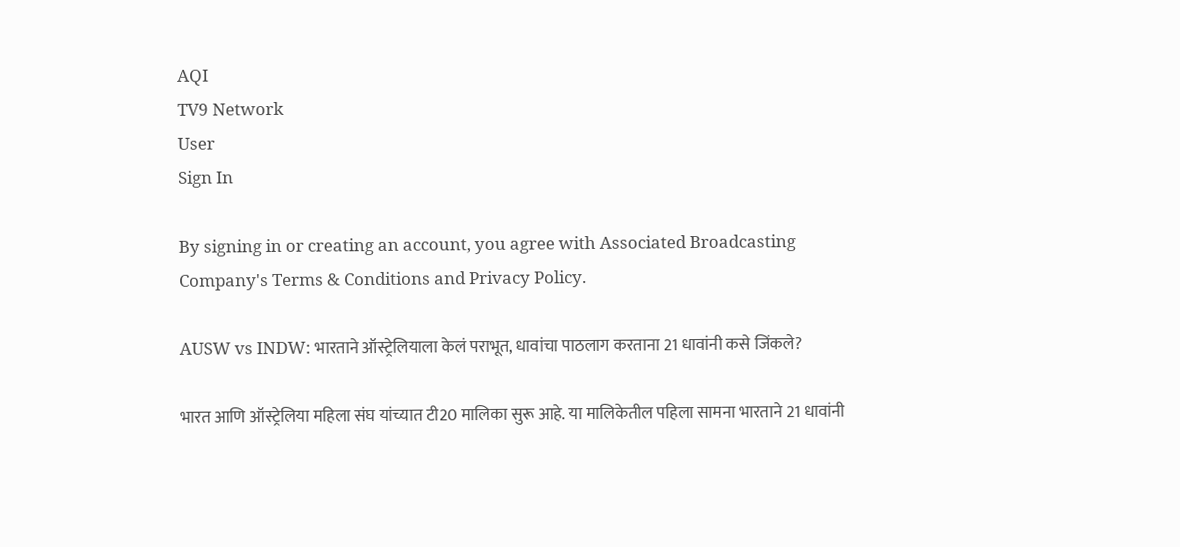AQI
TV9 Network
User
Sign In

By signing in or creating an account, you agree with Associated Broadcasting Company's Terms & Conditions and Privacy Policy.

AUSW vs INDW: भारताने ऑस्ट्रेलियाला केलं पराभूत, धावांचा पाठलाग करताना 21 धावांनी कसे जिंकले?

भारत आणि ऑस्ट्रेलिया महिला संघ यांच्यात टी20 मालिका सुरू आहे. या मालिकेतील पहिला सामना भारताने 21 धावांनी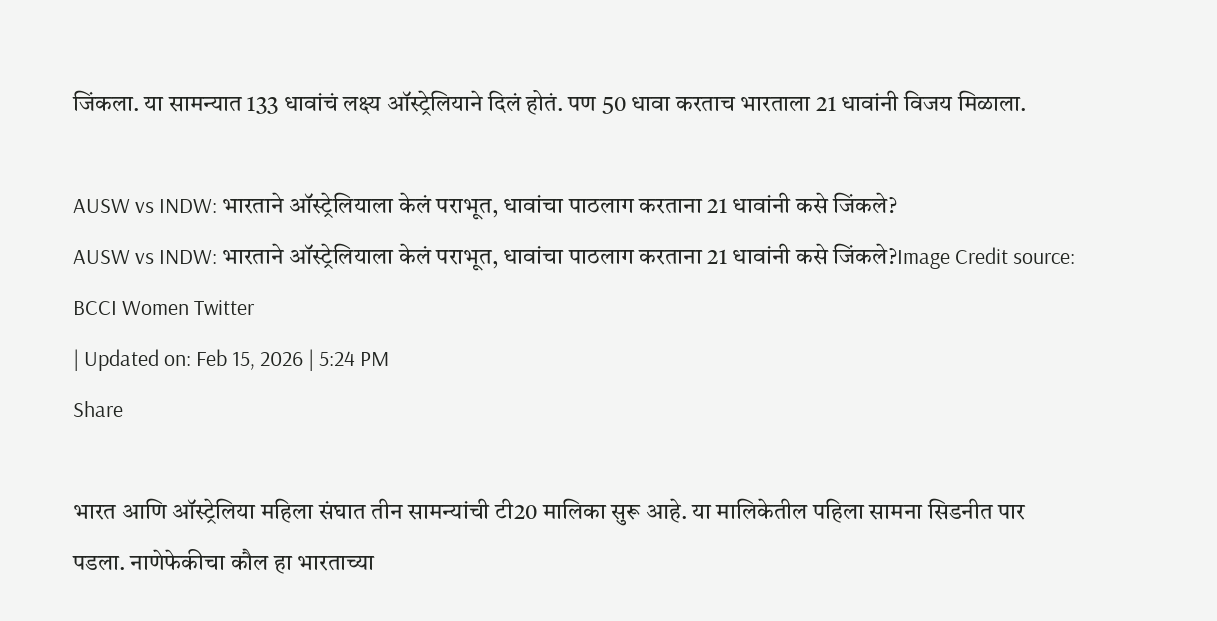जिंकला. या सामन्यात 133 धावांचं लक्ष्य ऑस्ट्रेलियाने दिलं होतं. पण 50 धावा करताच भारताला 21 धावांनी विजय मिळाला.

AUSW vs INDW: भारताने ऑस्ट्रेलियाला केलं पराभूत, धावांचा पाठलाग करताना 21 धावांनी कसे जिंकले?
AUSW vs INDW: भारताने ऑस्ट्रेलियाला केलं पराभूत, धावांचा पाठलाग करताना 21 धावांनी कसे जिंकले?Image Credit source: BCCI Women Twitter
| Updated on: Feb 15, 2026 | 5:24 PM
Share

भारत आणि ऑस्ट्रेलिया महिला संघात तीन सामन्यांची टी20 मालिका सुरू आहे. या मालिकेतील पहिला सामना सिडनीत पार पडला. नाणेफेकीचा कौल हा भारताच्या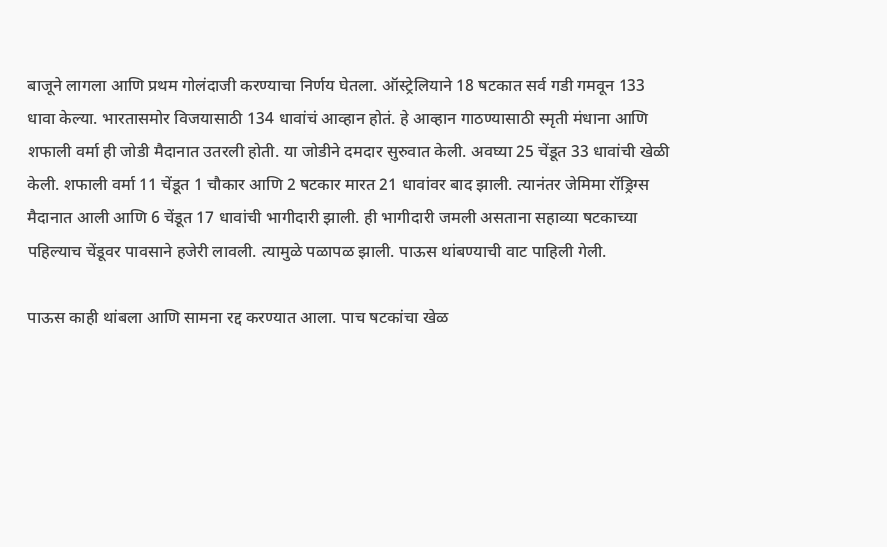बाजूने लागला आणि प्रथम गोलंदाजी करण्याचा निर्णय घेतला. ऑस्ट्रेलियाने 18 षटकात सर्व गडी गमवून 133 धावा केल्या. भारतासमोर विजयासाठी 134 धावांचं आव्हान होतं. हे आव्हान गाठण्यासाठी स्मृती मंधाना आणि शफाली वर्मा ही जोडी मैदानात उतरली होती. या जोडीने दमदार सुरुवात केली. अवघ्या 25 चेंडूत 33 धावांची खेळी केली. शफाली वर्मा 11 चेंडूत 1 चौकार आणि 2 षटकार मारत 21 धावांवर बाद झाली. त्यानंतर जेमिमा रॉड्रिग्स मैदानात आली आणि 6 चेंडूत 17 धावांची भागीदारी झाली. ही भागीदारी जमली असताना सहाव्या षटकाच्या पहिल्याच चेंडूवर पावसाने हजेरी लावली. त्यामुळे पळापळ झाली. पाऊस थांबण्याची वाट पाहिली गेली.

पाऊस काही थांबला आणि सामना रद्द करण्यात आला. पाच षटकांचा खेळ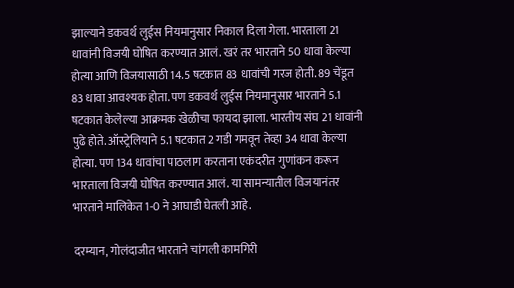झाल्याने डकवर्थ लुईस नियमानुसार निकाल दिला गेला. भारताला 21 धावांनी विजयी घोषित करण्यात आलं. खरं तर भारताने 50 धावा केल्या होत्या आणि विजयासाठी 14.5 षटकात 83 धावांची गरज होती. 89 चेंडूत 83 धावा आवश्यक होता. पण डकवर्थ लुईस नियमानुसार भारताने 5.1 षटकात केलेल्या आक्रमक खेळीचा फायदा झाला. भारतीय संघ 21 धावांनी पुढे होते. ऑस्ट्रेलियाने 5.1 षटकात 2 गडी गमवून तेव्हा 34 धावा केल्या होत्या. पण 134 धावांचा पाठलाग करताना एकंदरीत गुणांकन करून भारताला विजयी घोषित करण्यात आलं. या सामन्यातील विजयानंतर भारताने मालिकेत 1-0 ने आघाडी घेतली आहे.

दरम्यान, गोलंदाजीत भारताने चांगली कामगिरी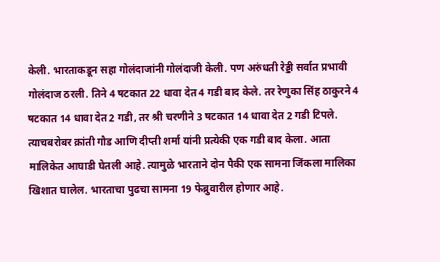केली. भारताकडून सहा गोलंदाजांनी गोलंदाजी केली. पण अरुंधती रेड्डी सर्वात प्रभावी गोलंदाज ठरली. तिने 4 षटकात 22 धावा देत 4 गडी बाद केले. तर रेणुका सिंह ठाकुरने 4 षटकात 14 धावा देत 2 गडी, तर श्री चरणीने 3 षटकात 14 धावा देत 2 गडी टिपले. त्याचबरोबर क्रांती गौड आणि दीप्ती शर्मा यांनी प्रत्येकी एक गडी बाद केला. आता मालिकेत आघाडी घेतली आहे. त्यामुळे भारताने दोन पैकी एक सामना जिंकला मालिका खिशात घालेल. भारताचा पुढचा सामना 19 फेब्रुवारील होणार आहे.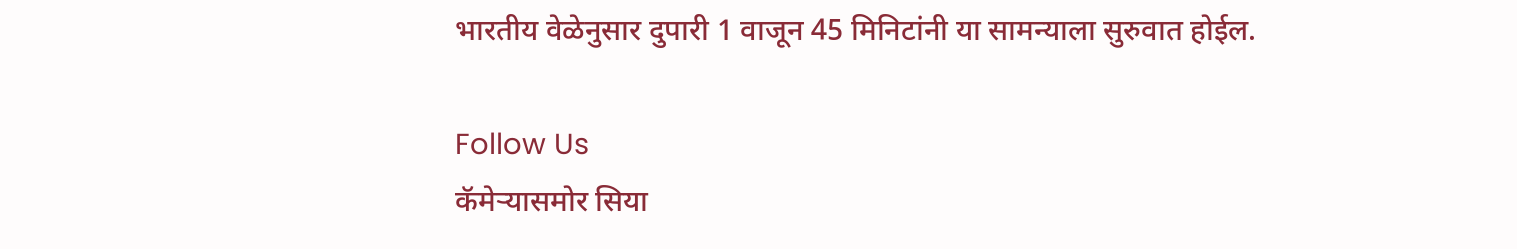भारतीय वेळेनुसार दुपारी 1 वाजून 45 मिनिटांनी या सामन्याला सुरुवात होईल.

Follow Us
कॅमेऱ्यासमोर सिया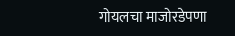गोयलचा माजोरडेपणा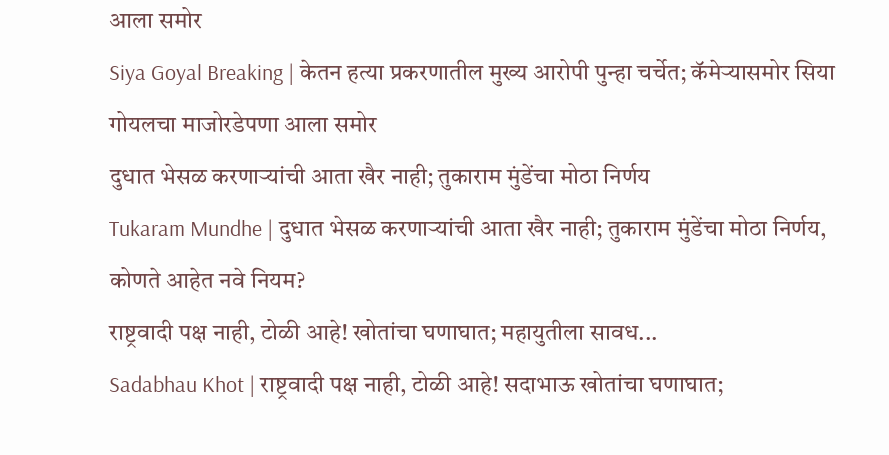आला समोर
Siya Goyal Breaking | केतन हत्या प्रकरणातील मुख्य आरोपी पुन्हा चर्चेत; कॅमेऱ्यासमोर सिया गोयलचा माजोरडेपणा आला समोर
दुधात भेसळ करणाऱ्यांची आता खैर नाही; तुकाराम मुंडेंचा मोठा निर्णय
Tukaram Mundhe | दुधात भेसळ करणाऱ्यांची आता खैर नाही; तुकाराम मुंडेंचा मोठा निर्णय, कोणते आहेत नवे नियम?
राष्ट्रवादी पक्ष नाही, टोळी आहे! खोतांचा घणाघात; महायुतीला सावध...
Sadabhau Khot | राष्ट्रवादी पक्ष नाही, टोळी आहे! सदाभाऊ खोतांचा घणाघात;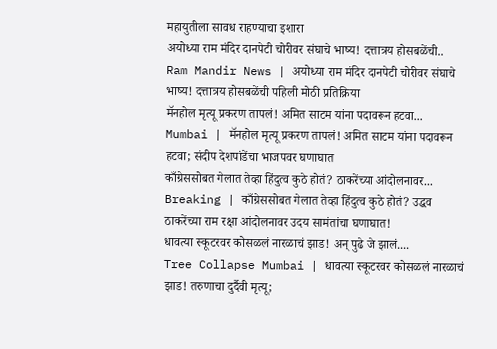महायुतीला सावध राहण्याचा इशारा
अयोध्या राम मंदिर दानपेटी चोरीवर संघाचे भाष्य! दत्तात्रय होसबळेंची..
Ram Mandir News | अयोध्या राम मंदिर दानपेटी चोरीवर संघाचे भाष्य! दत्तात्रय होसबळेंची पहिली मोठी प्रतिक्रिया
मॅनहोल मृत्यू प्रकरण तापलं! अमित साटम यांना पदावरून हटवा...
Mumbai | मॅनहोल मृत्यू प्रकरण तापलं! अमित साटम यांना पदावरून हटवा; संदीप देशपांडेंचा भाजपवर घणाघात
काँग्रेससोबत गेलात तेव्हा हिंदुत्व कुठे होतं? ठाकरेंच्या आंदोलनावर...
Breaking | काँग्रेससोबत गेलात तेव्हा हिंदुत्व कुठे होतं? उद्धव ठाकरेंच्या राम रक्षा आंदोलनावर उदय सामंतांचा घणाघात!
धावत्या स्कूटरवर कोसळलं नारळाचं झाड! अन् पुढे जे झालं....
Tree Collapse Mumbai | धावत्या स्कूटरवर कोसळलं नारळाचं झाड! तरुणाचा दुर्दैवी मृत्यू;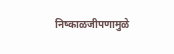निष्काळजीपणामुळे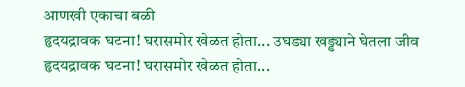आणखी एकाचा बळी
हृदयद्रावक घटना! घरासमोर खेळत होता... उघड्या खड्ड्याने घेतला जीव
हृदयद्रावक घटना! घरासमोर खेळत होता...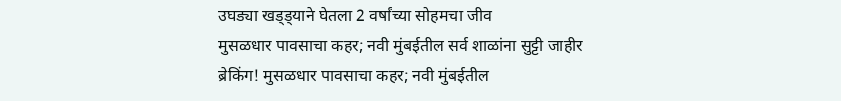उघड्या खड्ड्याने घेतला 2 वर्षांच्या सोहमचा जीव
मुसळधार पावसाचा कहर; नवी मुंबईतील सर्व शाळांना सुट्टी जाहीर
ब्रेकिंग! मुसळधार पावसाचा कहर; नवी मुंबईतील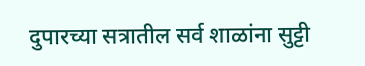दुपारच्या सत्रातील सर्व शाळांना सुट्टी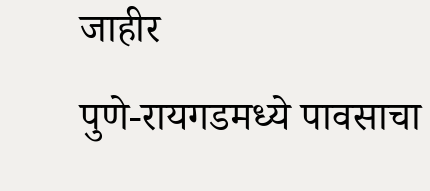जाहीर
पुणे-रायगडमध्ये पावसाचा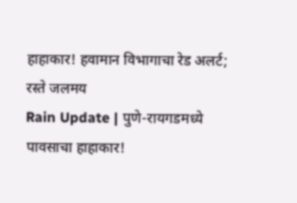हाहाकार! हवामान विभागाचा रेड अलर्ट; रस्ते जलमय
Rain Update | पुणे-रायगडमध्ये पावसाचा हाहाकार!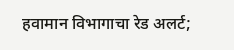हवामान विभागाचा रेड अलर्ट;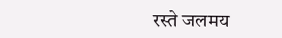रस्ते जलमय